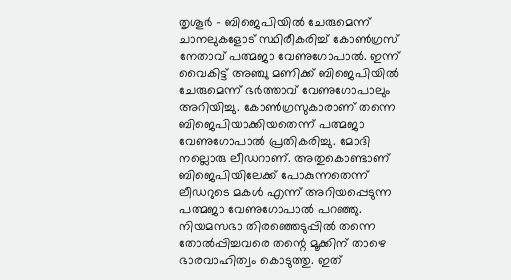തൃശൂർ – ബിജെപിയിൽ ചേരുമെന്ന് ചാനലുകളോട് സ്ഥിരീകരിച്ച് കോൺഗ്രസ് നേതാവ് പത്മജാ വേണുഗോപാൽ. ഇന്ന് വൈകിട്ട് അഞ്ചു മണിക്ക് ബിജെപിയിൽ ചേരുമെന്ന് ഭർത്താവ് വേണുഗോപാലും അറിയിച്ചു. കോൺഗ്രസുകാരാണ് തന്നെ ബിജെപിയാക്കിയതെന്ന് പത്മജാ വേണുഗോപാൽ പ്രതികരിച്ചു. മോദി നല്ലൊരു ലീഡറാണ്. അതുകൊണ്ടാണ് ബിജെപിയിലേക്ക് പോകുന്നതെന്ന് ലീഡറുടെ മകൾ എന്ന് അറിയപ്പെടുന്ന പത്മജാ വേണുഗോപാൽ പറഞ്ഞു. നിയമസഭാ തിരഞ്ഞെടുപ്പിൽ തന്നെ തോൽപ്പിച്ചവരെ തന്റെ മൂക്കിന് താഴെ ഭാരവാഹിത്വം കൊടുത്തു. ഇത്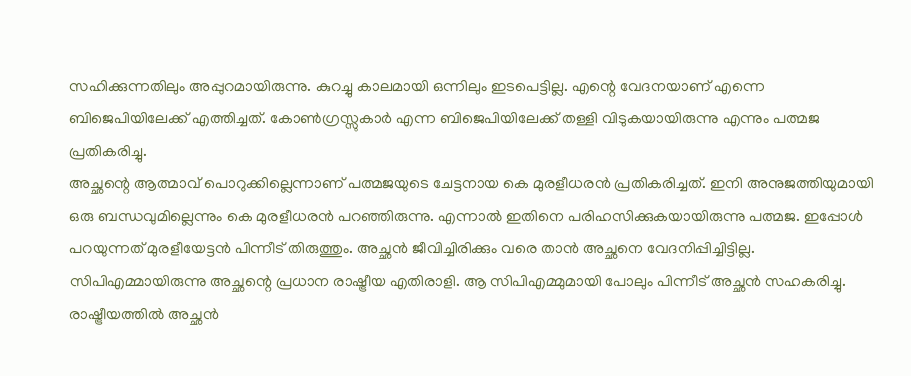സഹിക്കുന്നതിലും അപ്പുറമായിരുന്നു. കുറച്ചു കാലമായി ഒന്നിലും ഇടപെട്ടില്ല. എന്റെ വേദനയാണ് എന്നെ ബിജെപിയിലേക്ക് എത്തിച്ചത്. കോൺഗ്രസ്സുകാർ എന്ന ബിജെപിയിലേക്ക് തള്ളി വിടുകയായിരുന്നു എന്നും പത്മജ പ്രതികരിച്ചു.
അച്ഛന്റെ ആത്മാവ് പൊറുക്കില്ലെന്നാണ് പത്മജയുടെ ചേട്ടനായ കെ മുരളീധരൻ പ്രതികരിച്ചത്. ഇനി അനുജത്തിയുമായി ഒരു ബന്ധവുമില്ലെന്നും കെ മുരളീധരൻ പറഞ്ഞിരുന്നു. എന്നാൽ ഇതിനെ പരിഹസിക്കുകയായിരുന്നു പത്മജ. ഇപ്പോൾ പറയുന്നത് മുരളീയേട്ടൻ പിന്നീട് തിരുത്തും. അച്ഛൻ ജീവിച്ചിരിക്കും വരെ താൻ അച്ഛനെ വേദനിപ്പിച്ചിട്ടില്ല. സിപിഎമ്മായിരുന്നു അച്ഛന്റെ പ്രധാന രാഷ്ട്രീയ എതിരാളി. ആ സിപിഎമ്മുമായി പോലും പിന്നീട് അച്ഛൻ സഹകരിച്ചു. രാഷ്ട്രീയത്തിൽ അച്ഛൻ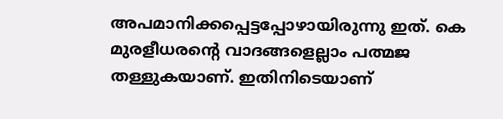അപമാനിക്കപ്പെട്ടപ്പോഴായിരുന്നു ഇത്. കെ മുരളീധരന്റെ വാദങ്ങളെല്ലാം പത്മജ തള്ളുകയാണ്. ഇതിനിടെയാണ്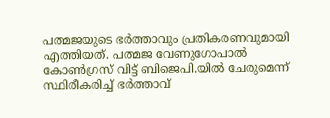പത്മജയുടെ ഭർത്താവും പ്രതികരണവുമായി എത്തിയത്. പത്മജ വേണുഗോപാൽ കോൺഗ്രസ് വിട്ട് ബിജെപി.യിൽ ചേരുമെന്ന് സ്ഥിരീകരിച്ച് ഭർത്താവ്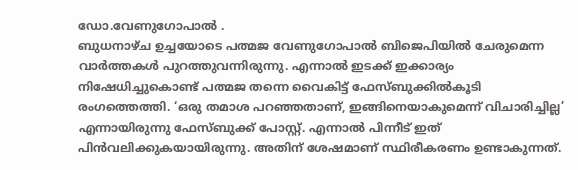ഡോ.വേണുഗോപാൽ .
ബുധനാഴ്ച ഉച്ചയോടെ പത്മജ വേണുഗോപാൽ ബിജെപിയിൽ ചേരുമെന്ന വാർത്തകൾ പുറത്തുവന്നിരുന്നു. എന്നാൽ ഇടക്ക് ഇക്കാര്യം നിഷേധിച്ചുകൊണ്ട് പത്മജ തന്നെ വൈകിട്ട് ഫേസ്ബുക്കിൽകൂടി രംഗത്തെത്തി. ‘ഒരു തമാശ പറഞ്ഞതാണ്, ഇങ്ങിനെയാകുമെന്ന് വിചാരിച്ചില്ല’ എന്നായിരുന്നു ഫേസ്ബുക്ക് പോസ്റ്റ്. എന്നാൽ പിന്നീട് ഇത് പിൻവലിക്കുകയായിരുന്നു. അതിന് ശേഷമാണ് സ്ഥിരീകരണം ഉണ്ടാകുന്നത്.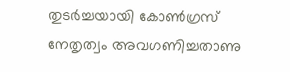തുടർച്ചയായി കോൺഗ്രസ് നേതൃത്വം അവഗണിച്ചതാണു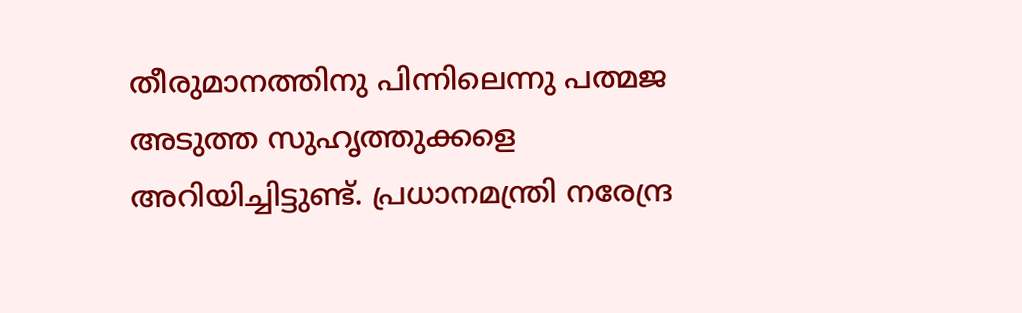തീരുമാനത്തിനു പിന്നിലെന്നു പത്മജ അടുത്ത സുഹൃത്തുക്കളെ അറിയിച്ചിട്ടുണ്ട്. പ്രധാനമന്ത്രി നരേന്ദ്ര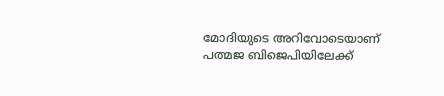മോദിയുടെ അറിവോടെയാണ് പത്മജ ബിജെപിയിലേക്ക്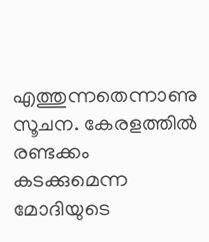എത്തുന്നതെന്നാണു സൂചന. കേരളത്തിൽ രണ്ടക്കം കടക്കുമെന്ന മോദിയുടെ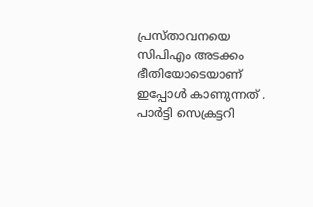പ്രസ്താവനയെ സിപിഎം അടക്കം ഭീതിയോടെയാണ് ഇപ്പോൾ കാണുന്നത് . പാർട്ടി സെക്രട്ടറി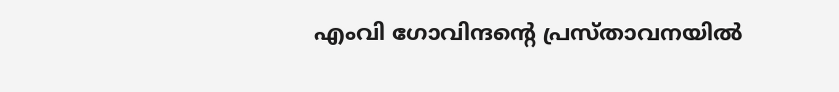എംവി ഗോവിന്ദന്റെ പ്രസ്താവനയിൽ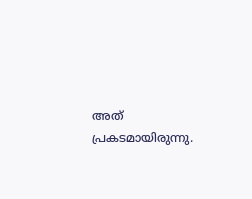അത് പ്രകടമായിരുന്നു.